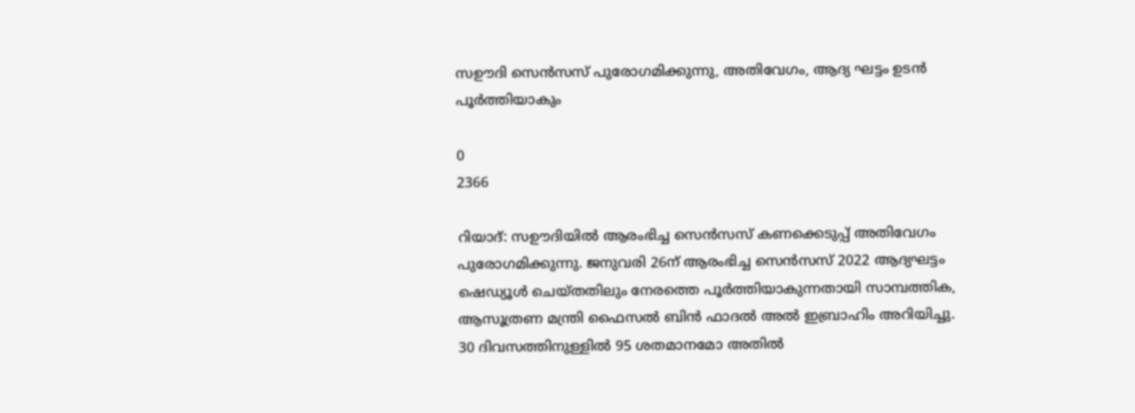സഊദി സെൻസസ് പുരോഗമിക്കുന്നു, അതിവേഗം, ആദ്യ ഘട്ടം ഉടൻ പൂർത്തിയാകും

0
2366

റിയാദ്: സഊദിയിൽ ആരംഭിച്ച സെൻസസ് കണക്കെടുപ്പ് അതിവേഗം പുരോഗമിക്കുന്നു. ജനുവരി 26ന് ആരംഭിച്ച സെന്‍സസ് 2022 ആദ്യഘട്ടം ഷെഡ്യൂള്‍ ചെയ്തതിലും നേരത്തെ പൂര്‍ത്തിയാകുന്നതായി സാമ്പത്തിക, ആസൂത്രണ മന്ത്രി ഫൈസല്‍ ബിന്‍ ഫാദല്‍ അല്‍ ഇബ്രാഹിം അറിയിച്ചു. 30 ദിവസത്തിനുള്ളില്‍ 95 ശതമാനമോ അതില്‍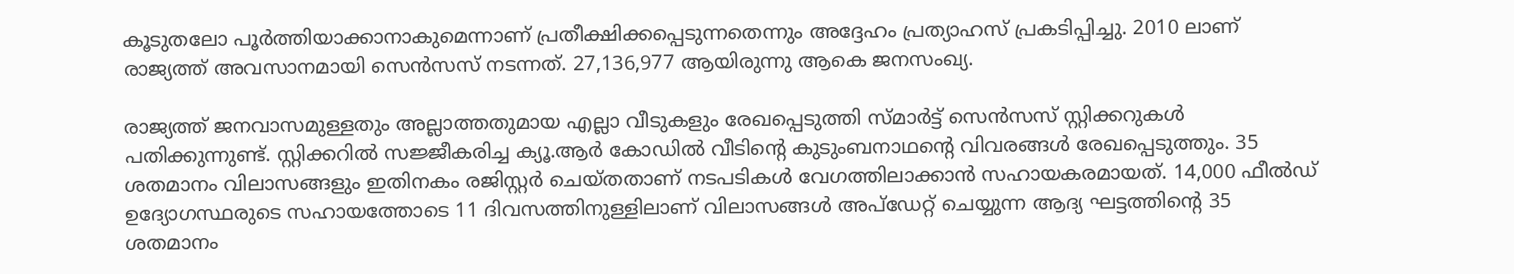കൂടുതലോ പൂര്‍ത്തിയാക്കാനാകുമെന്നാണ് പ്രതീക്ഷിക്കപ്പെടുന്നതെന്നും അദ്ദേഹം പ്രത്യാഹസ് പ്രകടിപ്പിച്ചു. 2010 ലാണ് രാജ്യത്ത് അവസാനമായി സെന്‍സസ് നടന്നത്. 27,136,977 ആയിരുന്നു ആകെ ജനസംഖ്യ.

രാജ്യത്ത് ജനവാസമുള്ളതും അല്ലാത്തതുമായ എല്ലാ വീടുകളും രേഖപ്പെടുത്തി സ്മാര്‍ട്ട് സെന്‍സസ് സ്റ്റിക്കറുകള്‍ പതിക്കുന്നുണ്ട്. സ്റ്റിക്കറില്‍ സജ്ജീകരിച്ച ക്യൂ.ആര്‍ കോഡില്‍ വീടിന്റെ കുടുംബനാഥന്റെ വിവരങ്ങള്‍ രേഖപ്പെടുത്തും. 35 ശതമാനം വിലാസങ്ങളും ഇതിനകം രജിസ്റ്റര്‍ ചെയ്തതാണ് നടപടികൾ വേഗത്തിലാക്കാന്‍ സഹായകരമായത്. 14,000 ഫീല്‍ഡ് ഉദ്യോഗസ്ഥരുടെ സഹായത്തോടെ 11 ദിവസത്തിനുള്ളിലാണ് വിലാസങ്ങള്‍ അപ്ഡേറ്റ് ചെയ്യുന്ന ആദ്യ ഘട്ടത്തിന്റെ 35 ശതമാനം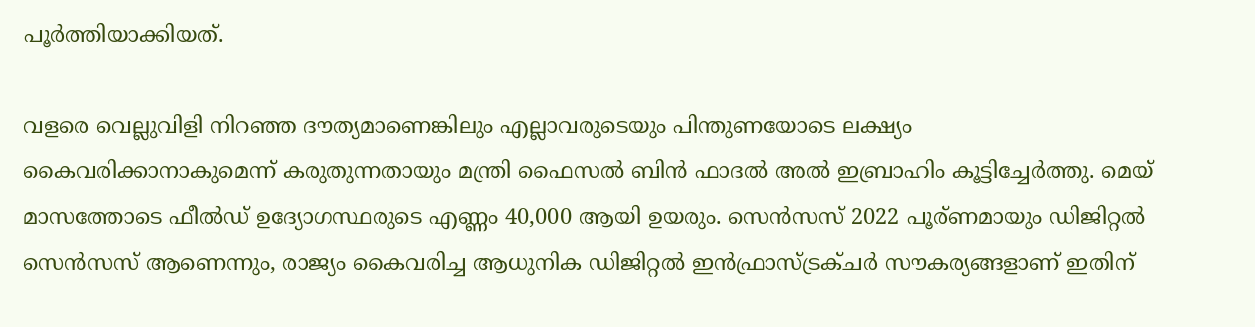പൂര്‍ത്തിയാക്കിയത്.

വളരെ വെല്ലുവിളി നിറഞ്ഞ ദൗത്യമാണെങ്കിലും എല്ലാവരുടെയും പിന്തുണയോടെ ലക്ഷ്യം കൈവരിക്കാനാകുമെന്ന് കരുതുന്നതായും മന്ത്രി ഫൈസല്‍ ബിന്‍ ഫാദല്‍ അല്‍ ഇബ്രാഹിം കൂട്ടിച്ചേര്‍ത്തു. മെയ് മാസത്തോടെ ഫീൽഡ് ഉദ്യോഗസ്ഥരുടെ എണ്ണം 40,000 ആയി ഉയരും. സെന്‍സസ് 2022 പൂര്ണമായും ഡിജിറ്റല്‍ സെന്‍സസ് ആണെന്നും, രാജ്യം കൈവരിച്ച ആധുനിക ഡിജിറ്റല്‍ ഇന്‍ഫ്രാസ്ട്രക്ചര്‍ സൗകര്യങ്ങളാണ് ഇതിന്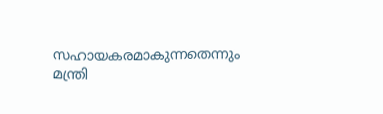സഹായകരമാകുന്നതെന്നും മന്ത്രി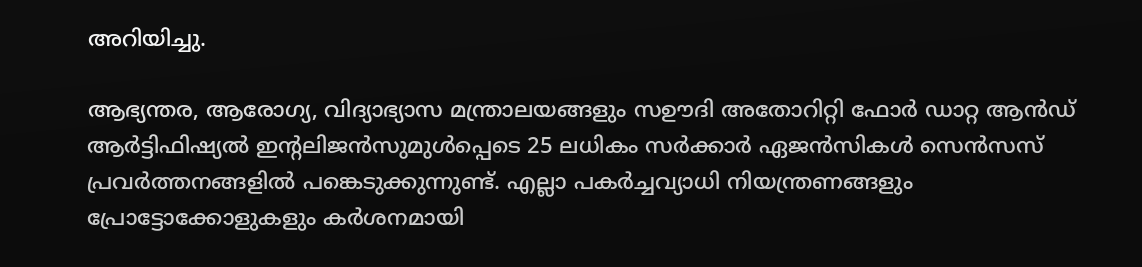അറിയിച്ചു.

ആഭ്യന്തര, ആരോഗ്യ, വിദ്യാഭ്യാസ മന്ത്രാലയങ്ങളും സഊദി അതോറിറ്റി ഫോര്‍ ഡാറ്റ ആന്‍ഡ് ആര്‍ട്ടിഫിഷ്യല്‍ ഇന്റലിജന്‍സുമുള്‍പ്പെടെ 25 ലധികം സര്‍ക്കാര്‍ ഏജന്‍സികള്‍ സെന്‍സസ് പ്രവര്‍ത്തനങ്ങളില്‍ പങ്കെടുക്കുന്നുണ്ട്. എല്ലാ പകര്‍ച്ചവ്യാധി നിയന്ത്രണങ്ങളും പ്രോട്ടോക്കോളുകളും കര്‍ശനമായി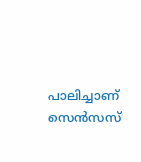പാലിച്ചാണ് സെന്‍സസ്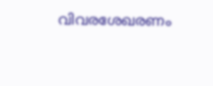വിവരശേഖരണം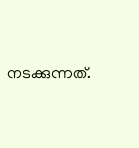നടക്കുന്നത്.